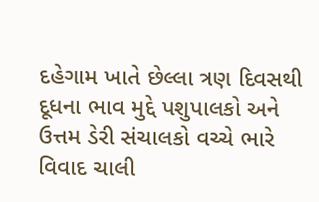દહેગામ ખાતે છેલ્લા ત્રણ દિવસથી દૂધના ભાવ મુદ્દે પશુપાલકો અને ઉત્તમ ડેરી સંચાલકો વચ્ચે ભારે વિવાદ ચાલી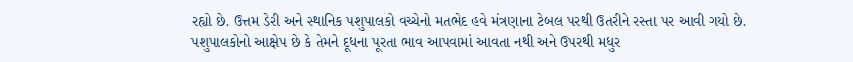રહ્યો છે. ઉત્તમ ડેરી અને સ્થાનિક પશુપાલકો વચ્ચેનો મતભેદ હવે મંત્રણાના ટેબલ પરથી ઉતરીને રસ્તા પર આવી ગયો છે. પશુપાલકોનો આક્ષેપ છે કે તેમને દૂધના પૂરતા ભાવ આપવામાં આવતા નથી અને ઉપરથી મધુર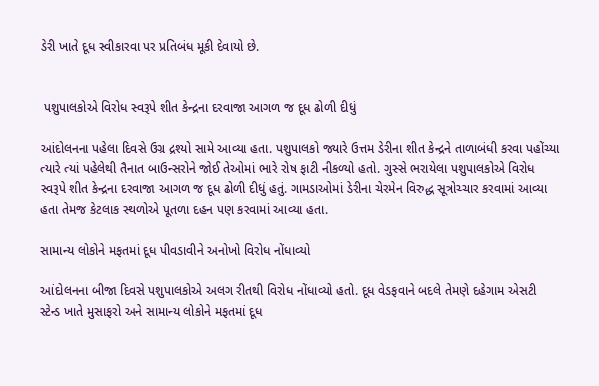ડેરી ખાતે દૂધ સ્વીકારવા પર પ્રતિબંધ મૂકી દેવાયો છે.


 પશુપાલકોએ વિરોધ સ્વરૂપે શીત કેન્દ્રના દરવાજા આગળ જ દૂધ ઢોળી દીધું

આંદોલનના પહેલા દિવસે ઉગ્ર દ્રશ્યો સામે આવ્યા હતા. પશુપાલકો જ્યારે ઉત્તમ ડેરીના શીત કેન્દ્રને તાળાબંધી કરવા પહોંચ્યા ત્યારે ત્યાં પહેલેથી તૈનાત બાઉન્સરોને જોઈ તેઓમાં ભારે રોષ ફાટી નીકળ્યો હતો. ગુસ્સે ભરાયેલા પશુપાલકોએ વિરોધ સ્વરૂપે શીત કેન્દ્રના દરવાજા આગળ જ દૂધ ઢોળી દીધું હતું. ગામડાઓમાં ડેરીના ચેરમેન વિરુદ્ધ સૂત્રોચ્ચાર કરવામાં આવ્યા હતા તેમજ કેટલાક સ્થળોએ પૂતળા દહન પણ કરવામાં આવ્યા હતા.

સામાન્ય લોકોને મફતમાં દૂધ પીવડાવીને અનોખો વિરોધ નોંધાવ્યો

આંદોલનના બીજા દિવસે પશુપાલકોએ અલગ રીતથી વિરોધ નોંધાવ્યો હતો. દૂધ વેડફવાને બદલે તેમણે દહેગામ એસટી સ્ટેન્ડ ખાતે મુસાફરો અને સામાન્ય લોકોને મફતમાં દૂધ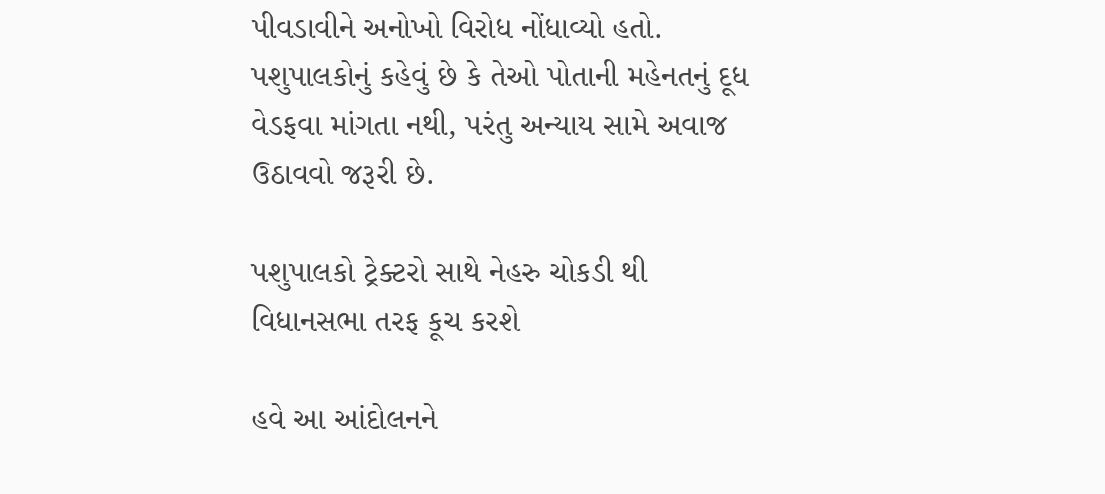પીવડાવીને અનોખો વિરોધ નોંધાવ્યો હતો. પશુપાલકોનું કહેવું છે કે તેઓ પોતાની મહેનતનું દૂધ વેડફવા માંગતા નથી, પરંતુ અન્યાય સામે અવાજ ઉઠાવવો જરૂરી છે.

પશુપાલકો ટ્રેક્ટરો સાથે નેહરુ ચોકડી થી વિધાનસભા તરફ કૂચ કરશે

હવે આ આંદોલનને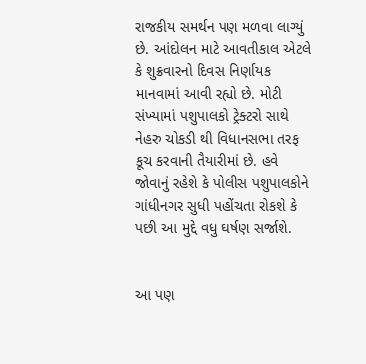રાજકીય સમર્થન પણ મળવા લાગ્યું છે. આંદોલન માટે આવતીકાલ એટલે કે શુક્રવારનો દિવસ નિર્ણાયક માનવામાં આવી રહ્યો છે. મોટી સંખ્યામાં પશુપાલકો ટ્રેક્ટરો સાથે નેહરુ ચોકડી થી વિધાનસભા તરફ કૂચ કરવાની તૈયારીમાં છે. હવે જોવાનું રહેશે કે પોલીસ પશુપાલકોને ગાંધીનગર સુધી પહોંચતા રોકશે કે પછી આ મુદ્દે વધુ ઘર્ષણ સર્જાશે.


આ પણ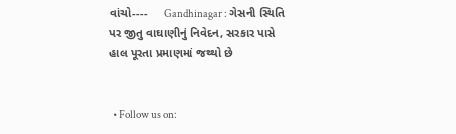વાંચો----     Gandhinagar : ગેસની સ્થિતિ પર જીતુ વાઘાણીનું નિવેદન, સરકાર પાસે હાલ પૂરતા પ્રમાણમાં જથ્થો છે


  • Follow us on: